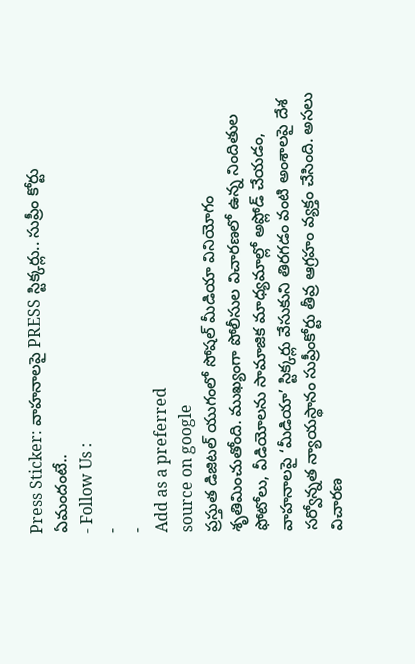Press Sticker: వాహనాలపై PRESS స్టిక్కర్లు.. సుప్రీం కోర్టు ఏమందంటే..
- Follow Us :
-
-
Add as a preferred
source on google
ప్రస్తుత డిజిటల్ యుగంలో సోషల్ మీడియా వినియోగం శృతిమించుతోంది. ముఖ్యంగా పోలీసుల విచారణలో ఉన్న నిందితుల ఫోటోలు, వీడియోలను సామాజిక మాధ్యమాల్లో అప్లోడ్ చేయడం, వాహనాలపై ‘మీడియా’ స్టిక్కర్లు వేసుకుని తిరగడం వంటి అంశాలపై దేశ సర్వోన్నత న్యాయస్థానం సుప్రీంకోర్టు తీవ్ర ఆగ్రహం వ్యక్తం చేసింది. అసలు విచారణ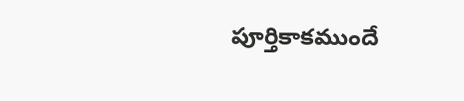పూర్తికాకముందే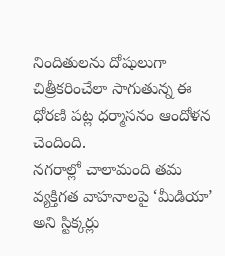నిందితులను దోషులుగా చిత్రీకరించేలా సాగుతున్న ఈ ధోరణి పట్ల ధర్మాసనం ఆందోళన చెందింది.
నగరాల్లో చాలామంది తమ వ్యక్తిగత వాహనాలపై ‘మీడియా’ అని స్టిక్కర్లు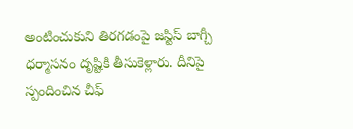అంటించుకుని తిరగడంపై జస్టిస్ బాగ్చీ ధర్మాసనం దృష్టికి తీసుకెళ్లారు. దీనిపై స్పందించిన చీఫ్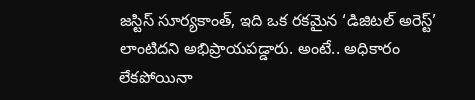జస్టిస్ సూర్యకాంత్, ఇది ఒక రకమైన ‘డిజిటల్ అరెస్ట్’ లాంటిదని అభిప్రాయపడ్డారు. అంటే.. అధికారం లేకపోయినా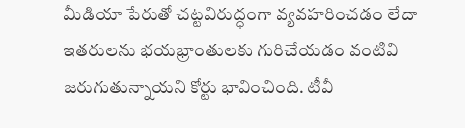మీడియా పేరుతో చట్టవిరుద్ధంగా వ్యవహరించడం లేదా ఇతరులను భయభ్రాంతులకు గురిచేయడం వంటివి జరుగుతున్నాయని కోర్టు భావించింది. టీవీ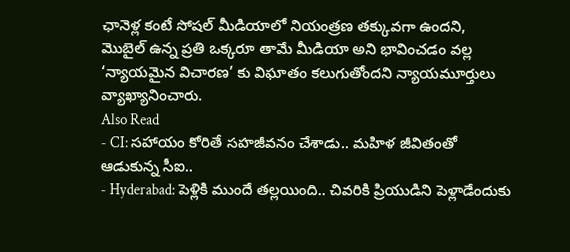ఛానెళ్ల కంటే సోషల్ మీడియాలో నియంత్రణ తక్కువగా ఉందని, మొబైల్ ఉన్న ప్రతి ఒక్కరూ తామే మీడియా అని భావించడం వల్ల ‘న్యాయమైన విచారణ’ కు విఘాతం కలుగుతోందని న్యాయమూర్తులు వ్యాఖ్యానించారు.
Also Read
- CI: సహాయం కోరితే సహజీవనం చేశాడు.. మహిళ జీవితంతో ఆడుకున్న సీఐ..
- Hyderabad: పెళ్లికి ముందే తల్లయింది.. చివరికి ప్రియుడిని పెళ్లాడేందుకు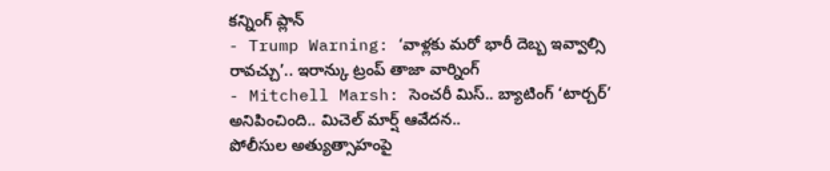కన్నింగ్ ప్లాన్
- Trump Warning: ‘వాళ్లకు మరో భారీ దెబ్బ ఇవ్వాల్సి రావచ్చు’.. ఇరాన్కు ట్రంప్ తాజా వార్నింగ్
- Mitchell Marsh: సెంచరీ మిస్.. బ్యాటింగ్ ‘టార్చర్’ అనిపించింది.. మిచెల్ మార్ష్ ఆవేదన..
పోలీసుల అత్యుత్సాహంపై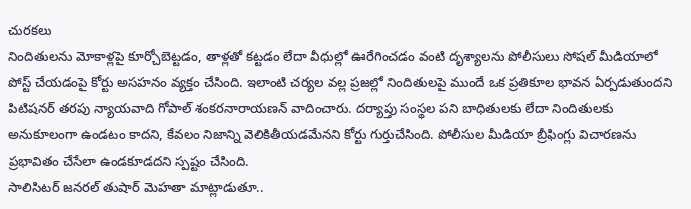చురకలు
నిందితులను మోకాళ్లపై కూర్చోబెట్టడం, తాళ్లతో కట్టడం లేదా వీధుల్లో ఊరేగించడం వంటి దృశ్యాలను పోలీసులు సోషల్ మీడియాలో పోస్ట్ చేయడంపై కోర్టు అసహనం వ్యక్తం చేసింది. ఇలాంటి చర్యల వల్ల ప్రజల్లో నిందితులపై ముందే ఒక ప్రతికూల భావన ఏర్పడుతుందని పిటిషనర్ తరపు న్యాయవాది గోపాల్ శంకరనారాయణన్ వాదించారు. దర్యాప్తు సంస్థల పని బాధితులకు లేదా నిందితులకు అనుకూలంగా ఉండటం కాదని, కేవలం నిజాన్ని వెలికితీయడమేనని కోర్టు గుర్తుచేసింది. పోలీసుల మీడియా బ్రీఫింగ్లు విచారణను ప్రభావితం చేసేలా ఉండకూడదని స్పష్టం చేసింది.
సాలిసిటర్ జనరల్ తుషార్ మెహతా మాట్లాడుతూ..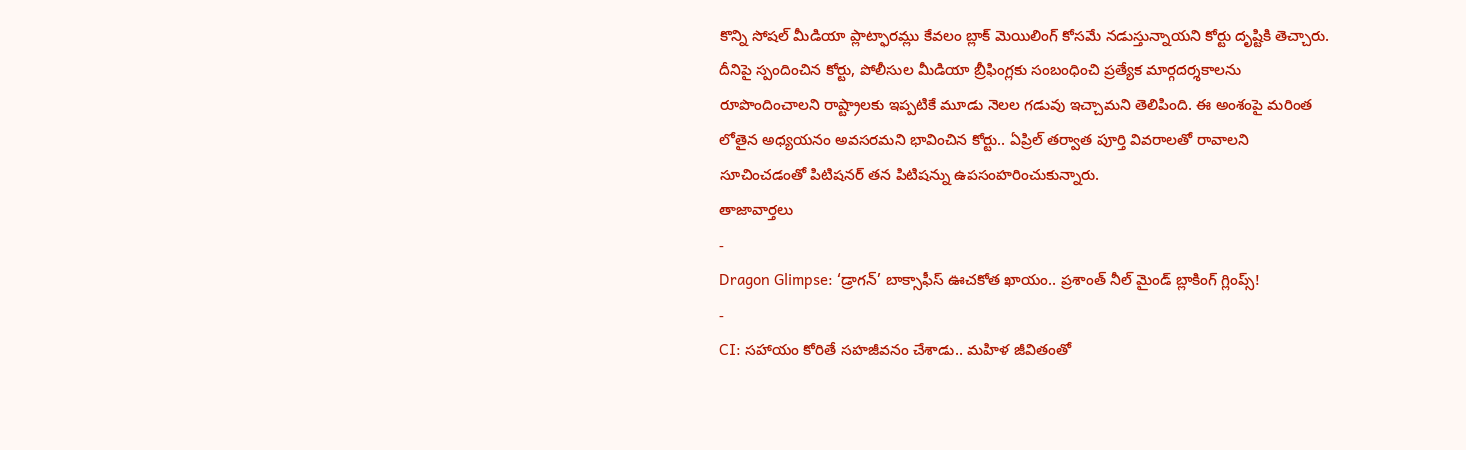కొన్ని సోషల్ మీడియా ప్లాట్ఫారమ్లు కేవలం బ్లాక్ మెయిలింగ్ కోసమే నడుస్తున్నాయని కోర్టు దృష్టికి తెచ్చారు. దీనిపై స్పందించిన కోర్టు, పోలీసుల మీడియా బ్రీఫింగ్లకు సంబంధించి ప్రత్యేక మార్గదర్శకాలను రూపొందించాలని రాష్ట్రాలకు ఇప్పటికే మూడు నెలల గడువు ఇచ్చామని తెలిపింది. ఈ అంశంపై మరింత లోతైన అధ్యయనం అవసరమని భావించిన కోర్టు.. ఏప్రిల్ తర్వాత పూర్తి వివరాలతో రావాలని సూచించడంతో పిటిషనర్ తన పిటిషన్ను ఉపసంహరించుకున్నారు.
తాజావార్తలు
-
Dragon Glimpse: ‘డ్రాగన్’ బాక్సాఫీస్ ఊచకోత ఖాయం.. ప్రశాంత్ నీల్ మైండ్ బ్లాకింగ్ గ్లింప్స్!
-
CI: సహాయం కోరితే సహజీవనం చేశాడు.. మహిళ జీవితంతో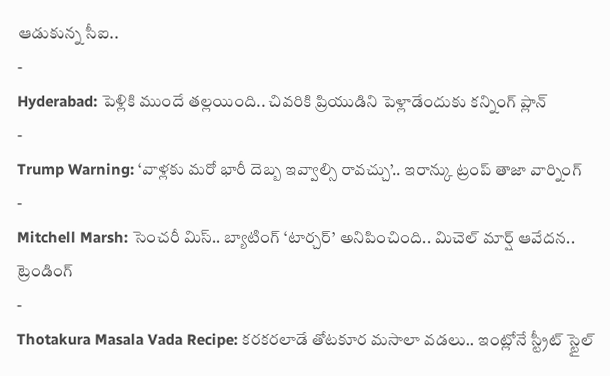ఆడుకున్న సీఐ..
-
Hyderabad: పెళ్లికి ముందే తల్లయింది.. చివరికి ప్రియుడిని పెళ్లాడేందుకు కన్నింగ్ ప్లాన్
-
Trump Warning: ‘వాళ్లకు మరో భారీ దెబ్బ ఇవ్వాల్సి రావచ్చు’.. ఇరాన్కు ట్రంప్ తాజా వార్నింగ్
-
Mitchell Marsh: సెంచరీ మిస్.. బ్యాటింగ్ ‘టార్చర్’ అనిపించింది.. మిచెల్ మార్ష్ ఆవేదన..
ట్రెండింగ్
-
Thotakura Masala Vada Recipe: కరకరలాడే తోటకూర మసాలా వడలు.. ఇంట్లోనే స్ట్రీట్ స్టైల్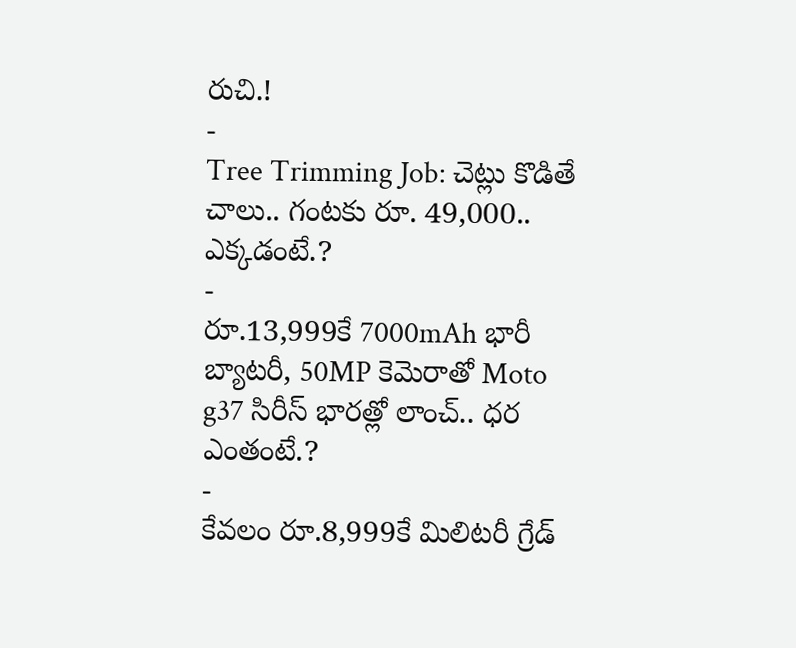రుచి.!
-
Tree Trimming Job: చెట్లు కొడితే చాలు.. గంటకు రూ. 49,000.. ఎక్కడంటే.?
-
రూ.13,999కే 7000mAh భారీ బ్యాటరీ, 50MP కెమెరాతో Moto g37 సిరీస్ భారత్లో లాంచ్.. ధర ఎంతంటే.?
-
కేవలం రూ.8,999కే మిలిటరీ గ్రేడ్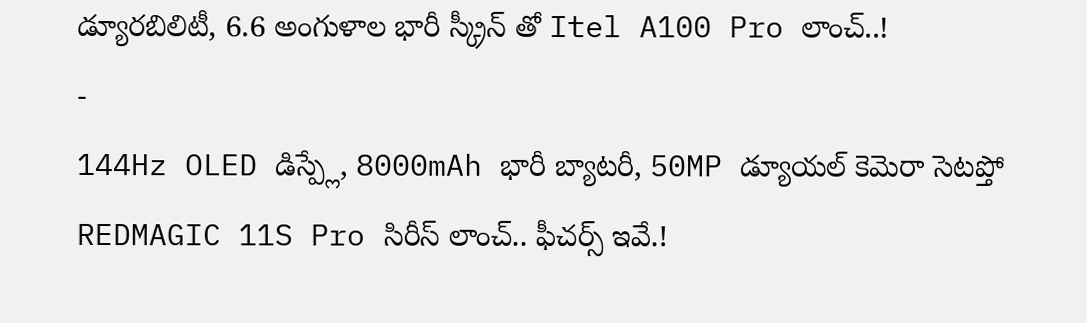డ్యూరబిలిటీ, 6.6 అంగుళాల భారీ స్క్రీన్ తో Itel A100 Pro లాంచ్..!
-
144Hz OLED డిస్ప్లే, 8000mAh భారీ బ్యాటరీ, 50MP డ్యూయల్ కెమెరా సెటప్తో REDMAGIC 11S Pro సిరీస్ లాంచ్.. ఫీచర్స్ ఇవే.!